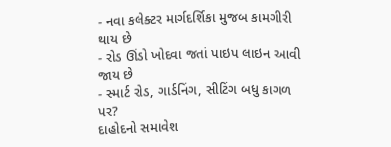- નવા કલેક્ટર માર્ગદર્શિકા મુજબ કામગીરી થાય છે
- રોડ ઊંડો ખોદવા જતાં પાઇપ લાઇન આવી જાય છે
- સ્માર્ટ રોડ, ગાર્ડનિંગ, સીટિંગ બધુ કાગળ પર?
દાહોદનો સમાવેશ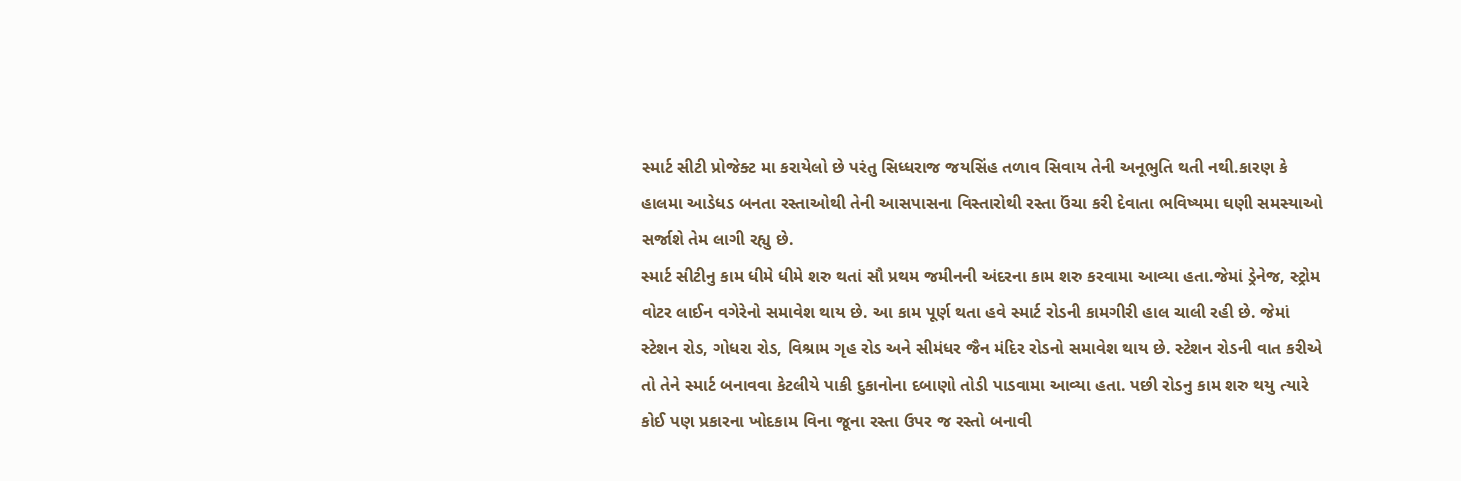સ્માર્ટ સીટી પ્રોજેક્ટ મા કરાયેલો છે પરંતુ સિધ્ધરાજ જયસિંહ તળાવ સિવાય તેની અનૂભુતિ થતી નથી.કારણ કે હાલમા આડેધડ બનતા રસ્તાઓથી તેની આસપાસના વિસ્તારોથી રસ્તા ઉંચા કરી દેવાતા ભવિષ્યમા ઘણી સમસ્યાઓ સર્જાશે તેમ લાગી રહ્યુ છે.
સ્માર્ટ સીટીનુ કામ ધીમે ધીમે શરુ થતાં સૌ પ્રથમ જમીનની અંદરના કામ શરુ કરવામા આવ્યા હતા.જેમાં ડ્રેનેજ, સ્ટ્રોમ વોટર લાઈન વગેરેનો સમાવેશ થાય છે. આ કામ પૂર્ણ થતા હવે સ્માર્ટ રોડની કામગીરી હાલ ચાલી રહી છે. જેમાં સ્ટેશન રોડ, ગોધરા રોડ, વિશ્રામ ગૃહ રોડ અને સીમંધર જૈન મંદિર રોડનો સમાવેશ થાય છે. સ્ટેશન રોડની વાત કરીએ તો તેને સ્માર્ટ બનાવવા કેટલીયે પાકી દુકાનોના દબાણો તોડી પાડવામા આવ્યા હતા. પછી રોડનુ કામ શરુ થયુ ત્યારે કોઈ પણ પ્રકારના ખોદકામ વિના જૂના રસ્તા ઉપર જ રસ્તો બનાવી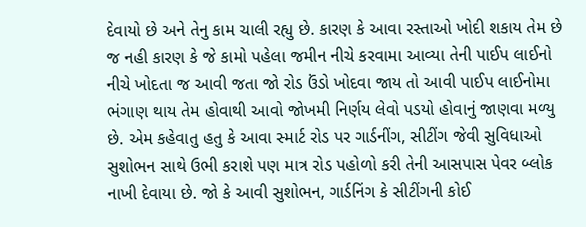દેવાયો છે અને તેનુ કામ ચાલી રહ્યુ છે. કારણ કે આવા રસ્તાઓ ખોદી શકાય તેમ છે જ નહી કારણ કે જે કામો પહેલા જમીન નીચે કરવામા આવ્યા તેની પાઈપ લાઈનો નીચે ખોદતા જ આવી જતા જો રોડ ઉંડો ખોદવા જાય તો આવી પાઈપ લાઈનોમા ભંગાણ થાય તેમ હોવાથી આવો જોખમી નિર્ણય લેવો પડયો હોવાનું જાણવા મળ્યુ છે. એમ કહેવાતુ હતુ કે આવા સ્માર્ટ રોડ પર ગાર્ડનીંગ, સીટીંગ જેવી સુવિધાઓ સુશોભન સાથે ઉભી કરાશે પણ માત્ર રોડ પહોળો કરી તેની આસપાસ પેવર બ્લોક નાખી દેવાયા છે. જો કે આવી સુશોભન, ગાર્ડનિંગ કે સીટીંગની કોઈ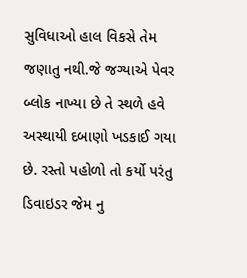સુવિધાઓ હાલ વિકસે તેમ જણાતુ નથી.જે જગ્યાએ પેવર બ્લોક નાખ્યા છે તે સ્થળે હવે અસ્થાયી દબાણો ખડકાઈ ગયા છે. રસ્તો પહોળો તો કર્યો પરંતુ ડિવાઇડર જેમ નુ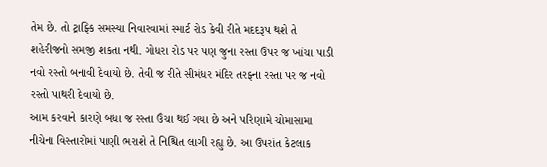તેમ છે. તો ટ્રાફ્કિ સમસ્યા નિવારવામાં સ્માર્ટ રોડ કેવી રીતે મદદરૂપ થશે તે શહેરીજનો સમજી શકતા નથી. ગોધરા રોડ પર પણ જુના રસ્તા ઉપર જ ખાંચા પાડી નવો રસ્તો બનાવી દેવાયો છે. તેવી જ રીતે સીમંધર મંદિર તરફ્ના રસ્તા પર જ નવો રસ્તો પાથરી દેવાયો છે.
આમ કરવાને કારણે બધા જ રસ્તા ઉંચા થઈ ગયા છે અને પરિણામે ચોમાસામા નીચેના વિસ્તારોમાં પાણી ભરાશે તે નિશ્ચિત લાગી રહ્યુ છે. આ ઉપરાંત કેટલાક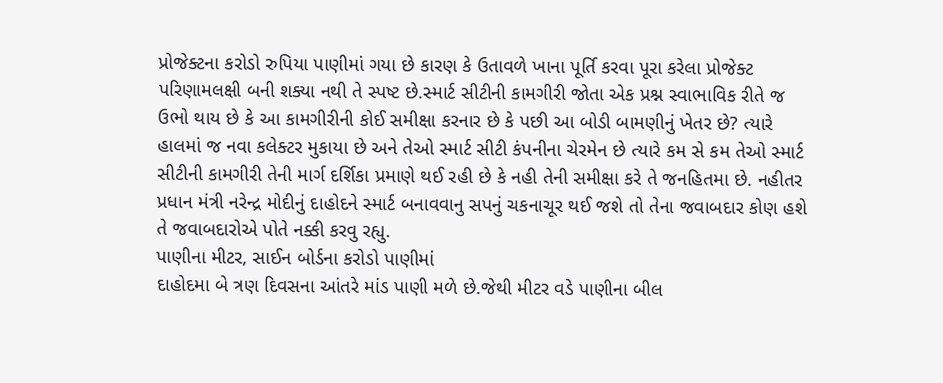પ્રોજેક્ટના કરોડો રુપિયા પાણીમાં ગયા છે કારણ કે ઉતાવળે ખાના પૂર્તિ કરવા પૂરા કરેલા પ્રોજેક્ટ પરિણામલક્ષી બની શક્યા નથી તે સ્પષ્ટ છે.સ્માર્ટ સીટીની કામગીરી જોતા એક પ્રશ્ન સ્વાભાવિક રીતે જ ઉભો થાય છે કે આ કામગીરીની કોઈ સમીક્ષા કરનાર છે કે પછી આ બોડી બામણીનું ખેતર છે? ત્યારે હાલમાં જ નવા કલેક્ટર મુકાયા છે અને તેઓ સ્માર્ટ સીટી કંપનીના ચેરમેન છે ત્યારે કમ સે કમ તેઓ સ્માર્ટ સીટીની કામગીરી તેની માર્ગ દર્શિકા પ્રમાણે થઈ રહી છે કે નહી તેની સમીક્ષા કરે તે જનહિતમા છે. નહીતર પ્રધાન મંત્રી નરેન્દ્ર મોદીનું દાહોદને સ્માર્ટ બનાવવાનુ સપનું ચકનાચૂર થઈ જશે તો તેના જવાબદાર કોણ હશે તે જવાબદારોએ પોતે નક્કી કરવુ રહ્યુ.
પાણીના મીટર, સાઈન બોર્ડના કરોડો પાણીમાં
દાહોદમા બે ત્રણ દિવસના આંતરે માંડ પાણી મળે છે.જેથી મીટર વડે પાણીના બીલ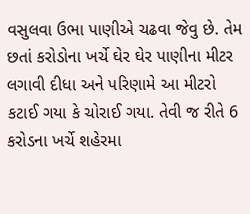વસુલવા ઉભા પાણીએ ચઢવા જેવુ છે. તેમ છતાં કરોડોના ખર્ચે ઘેર ઘેર પાણીના મીટર લગાવી દીધા અને પરિણામે આ મીટરો કટાઈ ગયા કે ચોરાઈ ગયા. તેવી જ રીતે 6 કરોડના ખર્ચે શહેરમા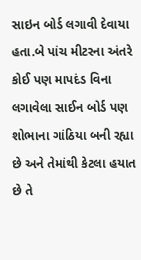સાઇન બોર્ડ લગાવી દેવાયા હતા.બે પાંચ મીટરના અંતરે કોઈ પણ માપદંડ વિના લગાવેલા સાઈન બોર્ડ પણ શોભાના ગાંઠિયા બની રહ્યા છે અને તેમાંથી કેટલા હયાત છે તે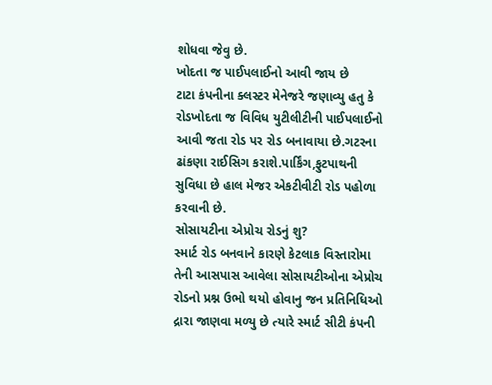શોધવા જેવુ છે.
ખોદતા જ પાઈપલાઈનો આવી જાય છે
ટાટા કંપનીના ક્લસ્ટર મેનેજરે જણાવ્યુ હતુ કે રોડખોદતા જ વિવિધ યુટીલીટીની પાઈપલાઈનો આવી જતા રોડ પર રોડ બનાવાયા છે.ગટરના ઢાંકણા રાઈસિગ કરાશે.પાર્કિંગ,ફુટપાથની સુવિધા છે હાલ મેજર એકટીવીટી રોડ પહોળા કરવાની છે.
સોસાયટીના એપ્રોચ રોડનું શુ?
સ્માર્ટ રોડ બનવાને કારણે કેટલાક વિસ્તારોમા તેની આસપાસ આવેલા સોસાયટીઓના એપ્રોચ રોડનો પ્રશ્ન ઉભો થયો હોવાનુ જન પ્રતિનિધિઓ દ્રારા જાણવા મળ્યુ છે ત્યારે સ્માર્ટ સીટી કંપની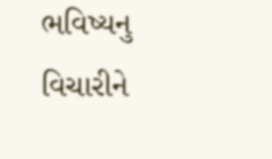ભવિષ્યનુ વિચારીને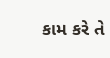કામ કરે તે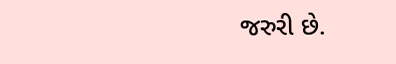જરુરી છે.